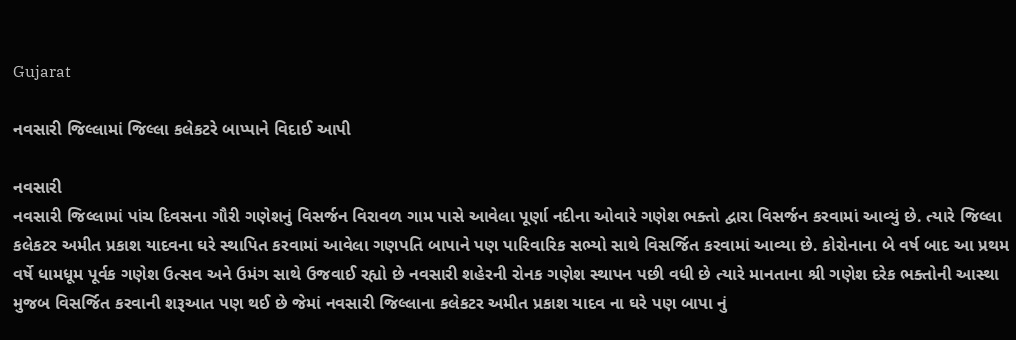Gujarat

નવસારી જિલ્લામાં જિલ્લા કલેકટરે બાપ્પાને વિદાઈ આપી

નવસારી
નવસારી જિલ્લામાં પાંચ દિવસના ગૌરી ગણેશનું વિસર્જન વિરાવળ ગામ પાસે આવેલા પૂર્ણા નદીના ઓવારે ગણેશ ભક્તો દ્વારા વિસર્જન કરવામાં આવ્યું છે. ત્યારે જિલ્લા કલેકટર અમીત પ્રકાશ યાદવના ઘરે સ્થાપિત કરવામાં આવેલા ગણપતિ બાપાને પણ પારિવારિક સભ્યો સાથે વિસર્જિત કરવામાં આવ્યા છે. કોરોનાના બે વર્ષ બાદ આ પ્રથમ વર્ષે ધામધૂમ પૂર્વક ગણેશ ઉત્સવ અને ઉમંગ સાથે ઉજવાઈ રહ્યો છે નવસારી શહેરની રોનક ગણેશ સ્થાપન પછી વધી છે ત્યારે માનતાના શ્રી ગણેશ દરેક ભક્તોની આસ્થા મુજબ વિસર્જિત કરવાની શરૂઆત પણ થઈ છે જેમાં નવસારી જિલ્લાના કલેકટર અમીત પ્રકાશ યાદવ ના ઘરે પણ બાપા નું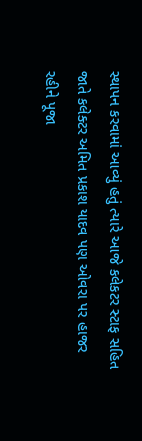સ્થાપન કરવામાં આવ્યું હતું ત્યારે આજે કલેકટર સ્ટાફ સહિત જાતે કલેક્ટર અમિત પ્રકાશ યાદવ પણ ઓવરા પર હાજર રહીને પૂજા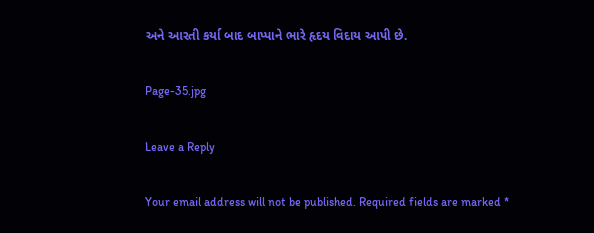અને આરતી કર્યા બાદ બાપ્પાને ભારે હૃદય વિદાય આપી છે.

Page-35.jpg

Leave a Reply

Your email address will not be published. Required fields are marked *